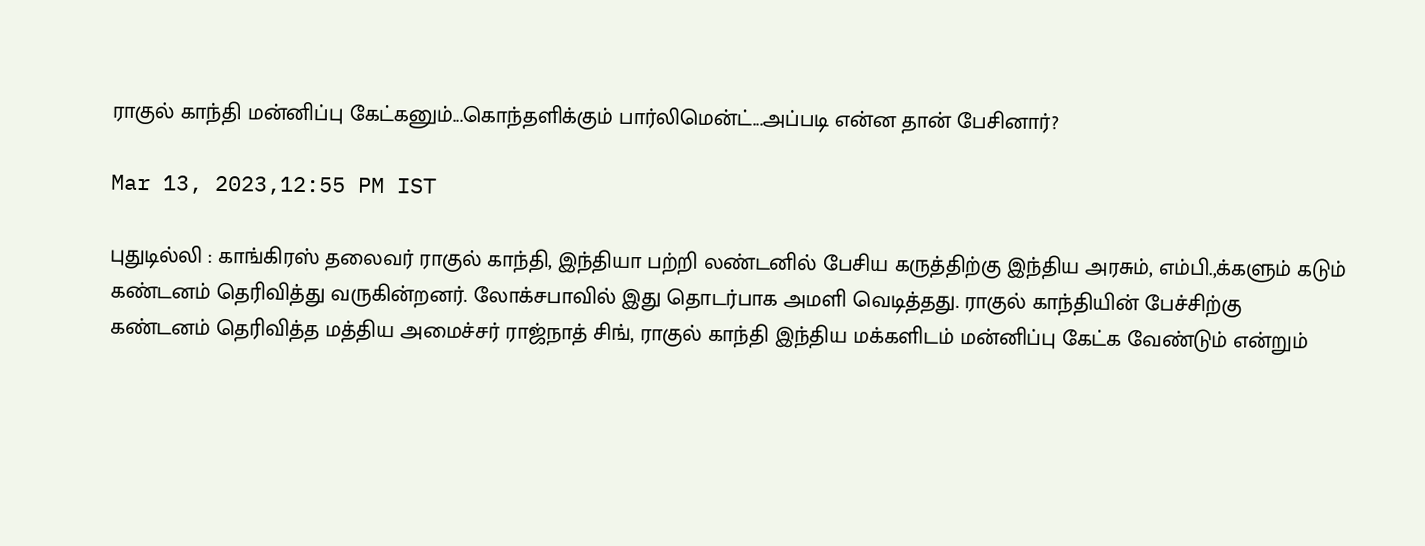ராகுல் காந்தி மன்னிப்பு கேட்கனும்...கொந்தளிக்கும் பார்லிமென்ட்...அப்படி என்ன தான் பேசினார்?

Mar 13, 2023,12:55 PM IST

புதுடில்லி : காங்கிரஸ் தலைவர் ராகுல் காந்தி, இந்தியா பற்றி லண்டனில் பேசிய கருத்திற்கு இந்திய அரசும், எம்பி.,க்களும் கடும் கண்டனம் தெரிவித்து வருகின்றனர். லோக்சபாவில் இது தொடர்பாக அமளி வெடித்தது. ராகுல் காந்தியின் பேச்சிற்கு கண்டனம் தெரிவித்த மத்திய அமைச்சர் ராஜ்நாத் சிங், ராகுல் காந்தி இந்திய மக்களிடம் மன்னிப்பு கேட்க வேண்டும் என்றும்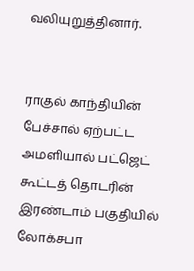வலியுறுத்தினார்.


ராகுல் காந்தியின் பேச்சால் ஏற்பட்ட அமளியால் பட்ஜெட் கூட்டத் தொடரின் இரண்டாம் பகுதியில் லோக்சபா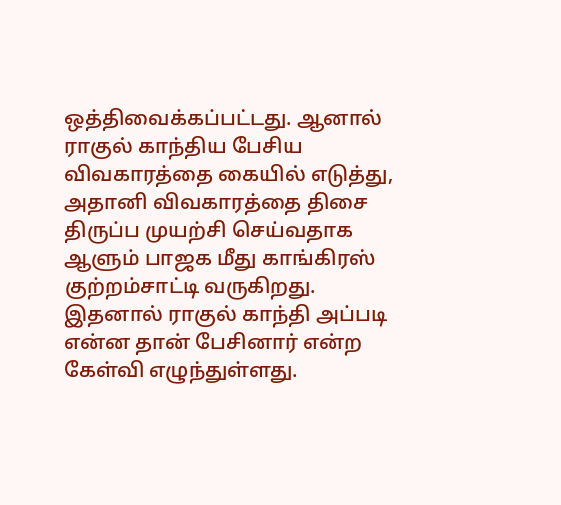ஒத்திவைக்கப்பட்டது. ஆனால் ராகுல் காந்திய பேசிய விவகாரத்தை கையில் எடுத்து, அதானி விவகாரத்தை திசை திருப்ப முயற்சி செய்வதாக ஆளும் பாஜக மீது காங்கிரஸ் குற்றம்சாட்டி வருகிறது. இதனால் ராகுல் காந்தி அப்படி என்ன தான் பேசினார் என்ற கேள்வி எழுந்துள்ளது.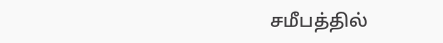சமீபத்தில்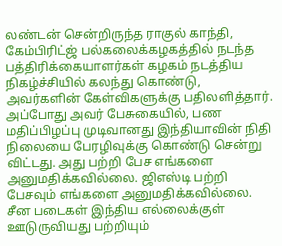லண்டன் சென்றிருந்த ராகுல் காந்தி, கேம்பிரிட்ஜ் பல்கலைக்கழகத்தில் நடந்த பத்திரிக்கையாளர்கள் கழகம் நடத்திய நிகழ்ச்சியில் கலந்து கொண்டு, அவர்களின் கேள்விகளுக்கு பதிலளித்தார். அப்போது அவர் பேசுகையில், பண மதிப்பிழப்பு முடிவானது இந்தியாவின் நிதி நிலையை பேரழிவுக்கு கொண்டு சென்று விட்டது. அது பற்றி பேச எங்களை அனுமதிக்கவில்லை. ஜிஎஸ்டி பற்றி பேசவும் எங்களை அனுமதிக்கவில்லை. சீன படைகள் இந்திய எல்லைக்குள் ஊடுருவியது பற்றியும்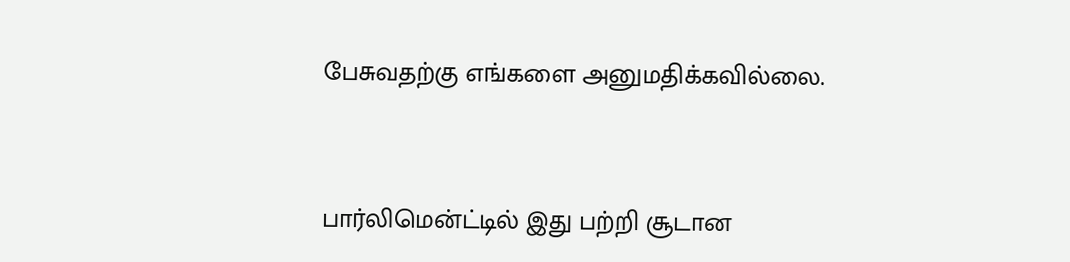பேசுவதற்கு எங்களை அனுமதிக்கவில்லை.



பார்லிமென்ட்டில் இது பற்றி சூடான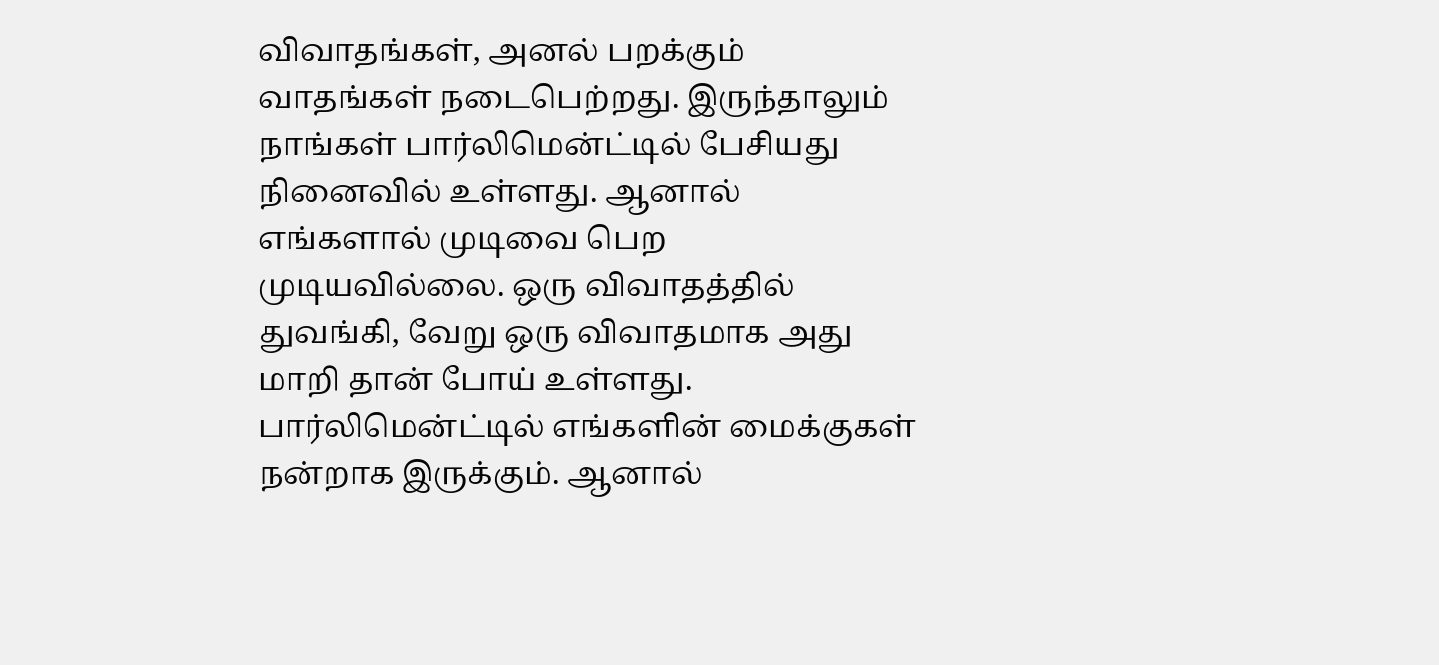விவாதங்கள், அனல் பறக்கும் வாதங்கள் நடைபெற்றது. இருந்தாலும் நாங்கள் பார்லிமென்ட்டில் பேசியது நினைவில் உள்ளது. ஆனால் எங்களால் முடிவை பெற முடியவில்லை. ஒரு விவாதத்தில் துவங்கி, வேறு ஒரு விவாதமாக அது மாறி தான் போய் உள்ளது. பார்லிமென்ட்டில் எங்களின் மைக்குகள் நன்றாக இருக்கும். ஆனால்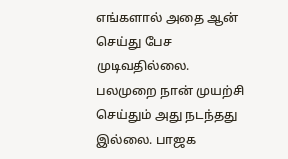எங்களால் அதை ஆன் செய்து பேச முடிவதில்லை. பலமுறை நான் முயற்சி செய்தும் அது நடந்தது இல்லை. பாஜக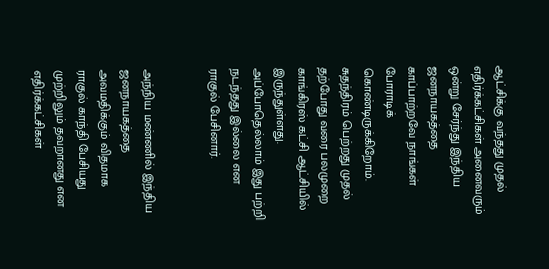ஆட்சிக்கு வந்தது முதல் எதிர்க்கட்சிகள் அனைவரும் ஒன்று சேர்ந்து இந்திய ஜனநாயகத்தை காப்பாற்றவே நாங்கள் போராடிக் கொண்டிருக்கிறோம். சுதந்திரம் பெற்றது முதல் தற்போது வரை பலமுறை காங்கிரஸ் கட்சி ஆட்சியில் இருந்துள்ளது. அப்போதெல்லாம் இது பற்றி நடந்தது இல்லை என ராகுல் பேசினார்.


அந்நிய மண்ணில் இந்திய ஜனநாயகத்தை அவமதிக்கும் விதமாக ராகுல் காந்தி பேசியது முற்றிலும் தவறானது என எதிர்க்கட்சிகள்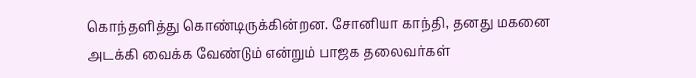கொந்தளித்து கொண்டிருக்கின்றன. சோனியா காந்தி, தனது மகனை அடக்கி வைக்க வேண்டும் என்றும் பாஜக தலைவர்கள்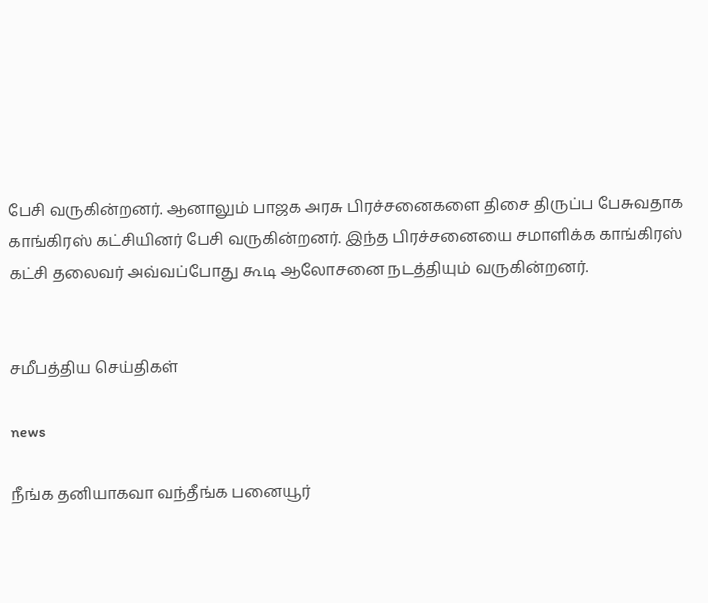பேசி வருகின்றனர். ஆனாலும் பாஜக அரசு பிரச்சனைகளை திசை திருப்ப பேசுவதாக காங்கிரஸ் கட்சியினர் பேசி வருகின்றனர். இந்த பிரச்சனையை சமாளிக்க காங்கிரஸ் கட்சி தலைவர் அவ்வப்போது கூடி ஆலோசனை நடத்தியும் வருகின்றனர்.


சமீபத்திய செய்திகள்

news

நீங்க தனியாகவா வந்தீங்க பனையூர்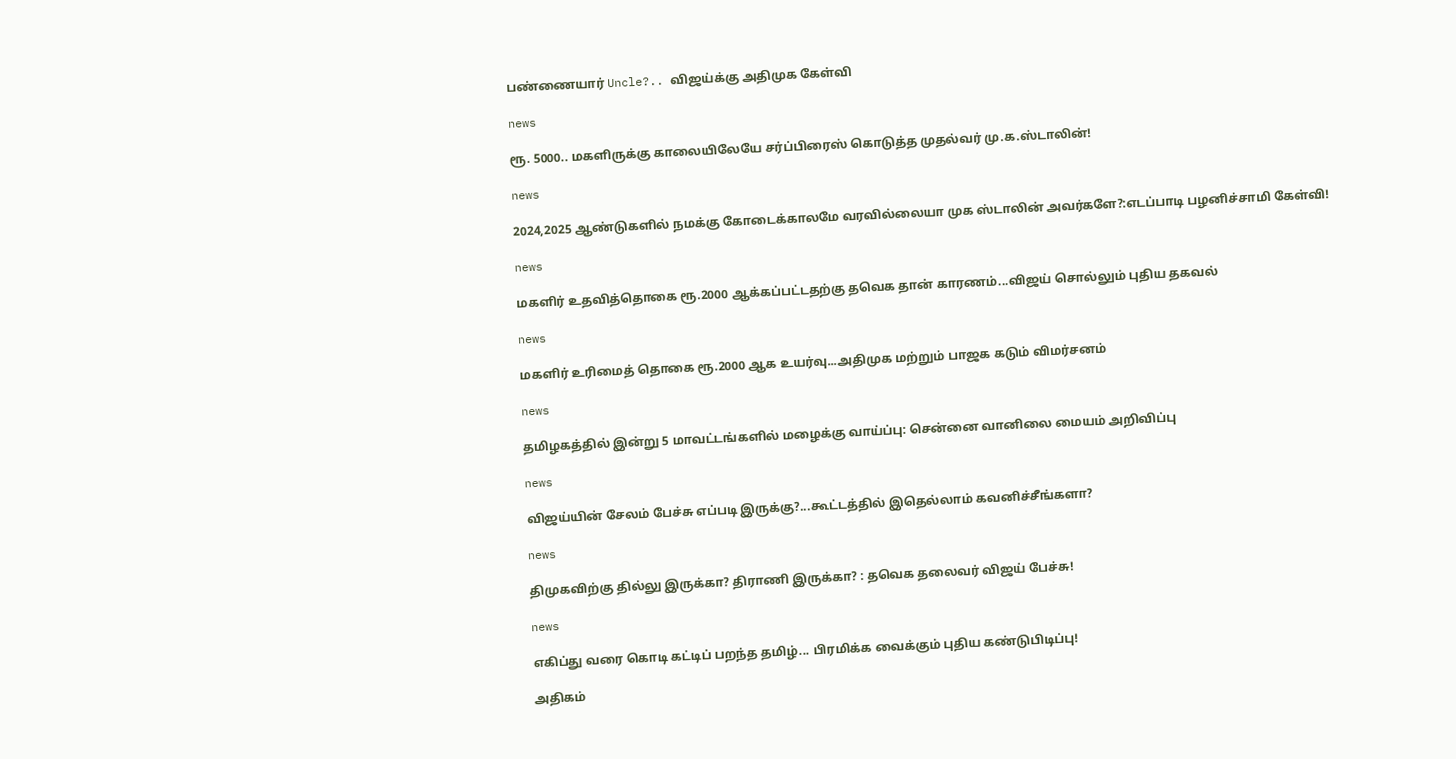பண்ணையார் Uncle?.. விஜய்க்கு அதிமுக கேள்வி

news

ரூ. 5000.. மகளிருக்கு காலையிலேயே சர்ப்பிரைஸ் கொடுத்த முதல்வர் மு.க.ஸ்டாலின்!

news

2024,2025 ஆண்டுகளில் நமக்கு கோடைக்காலமே வரவில்லையா முக ஸ்டாலின் அவர்களே?:எடப்பாடி பழனிச்சாமி கேள்வி!

news

மகளிர் உதவித்தொகை ரூ.2000 ஆக்கப்பட்டதற்கு தவெக தான் காரணம்...விஜய் சொல்லும் புதிய தகவல்

news

மகளிர் உரிமைத் தொகை ரூ.2000 ஆக உயர்வு...அதிமுக மற்றும் பாஜக கடும் விமர்சனம்

news

தமிழகத்தில் இன்று 5 மாவட்டங்களில் மழைக்கு வாய்ப்பு: சென்னை வானிலை மையம் அறிவிப்பு

news

விஜய்யின் சேலம் பேச்சு எப்படி இருக்கு?...கூட்டத்தில் இதெல்லாம் கவனிச்சீங்களா?

news

திமுகவிற்கு தில்லு இருக்கா? திராணி இருக்கா? : தவெக தலைவர் விஜய் பேச்சு!

news

எகிப்து வரை கொடி கட்டிப் பறந்த தமிழ்... பிரமிக்க வைக்கும் புதிய கண்டுபிடிப்பு!

அதிகம்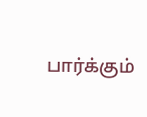பார்க்கும்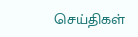செய்திகள்